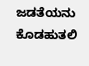ಜಡತೆಯನು ಕೊಡಹುತಲಿ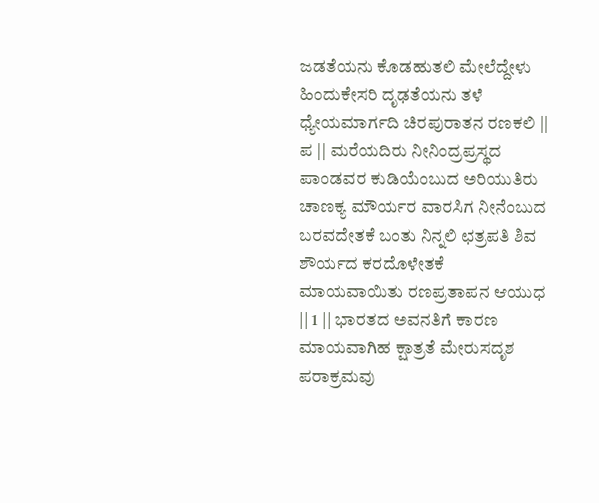ಜಡತೆಯನು ಕೊಡಹುತಲಿ ಮೇಲೆದ್ದೇಳು ಹಿಂದುಕೇಸರಿ ದೃಢತೆಯನು ತಳೆ ಧ್ಯೇಯಮಾರ್ಗದಿ ಚಿರಪುರಾತನ ರಣಕಲಿ || ಪ || ಮರೆಯದಿರು ನೀನಿಂದ್ರಪ್ರಸ್ಥದ ಪಾಂಡವರ ಕುಡಿಯೆಂಬುದ ಅರಿಯುತಿರು ಚಾಣಕ್ಯ ಮೌರ್ಯರ ವಾರಸಿಗ ನೀನೆಂಬುದ ಬರವದೇತಕೆ ಬಂತು ನಿನ್ನಲಿ ಛತ್ರಪತಿ ಶಿವ ಶೌರ್ಯದ ಕರದೊಳೇತಕೆ ಮಾಯವಾಯಿತು ರಣಪ್ರತಾಪನ ಆಯುಧ || 1 || ಭಾರತದ ಅವನತಿಗೆ ಕಾರಣ ಮಾಯವಾಗಿಹ ಕ್ಷಾತ್ರತೆ ಮೇರುಸದೃಶ ಪರಾಕ್ರಮವು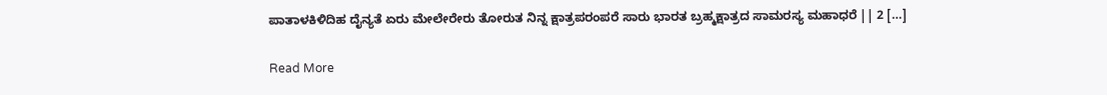ಪಾತಾಳಕಿಳಿದಿಹ ದೈನ್ಯತೆ ಏರು ಮೇಲೇರೇರು ತೋರುತ ನಿನ್ನ ಕ್ಷಾತ್ರಪರಂಪರೆ ಸಾರು ಭಾರತ ಬ್ರಹ್ಮಕ್ಷಾತ್ರದ ಸಾಮರಸ್ಯ ಮಹಾಧರೆ || 2 […]

Read More